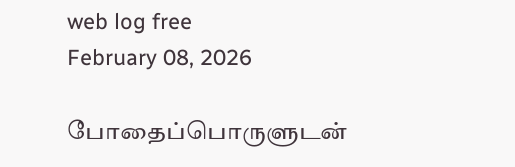web log free
February 08, 2026

போதைப்பொருளுடன்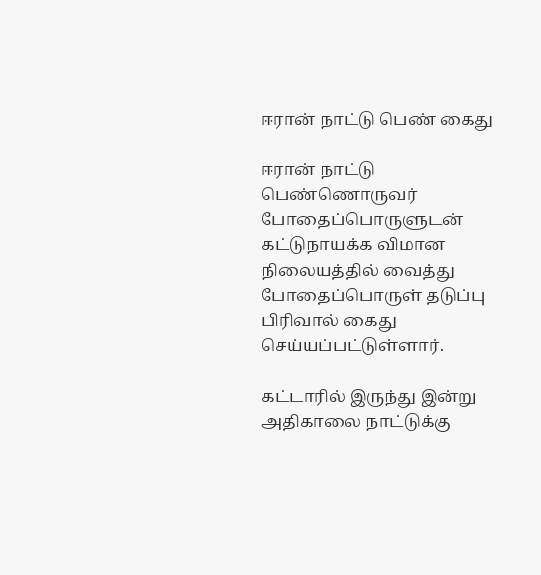ஈரான் நாட்டு பெண் கைது

ஈரான் நாட்டு பெண்ணொருவர் போதைப்பொருளுடன் கட்டுநாயக்க விமான நிலையத்தில் வைத்து போதைப்பொருள் தடுப்பு பிரிவால் கைது செய்யப்பட்டுள்ளார்.

கட்டாரில் இருந்து இன்று அதிகாலை நாட்டுக்கு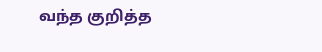வந்த குறித்த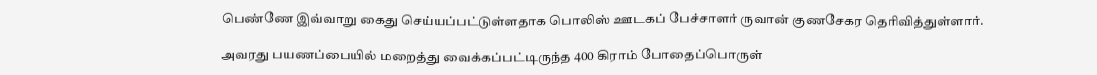பெண்ணே இவ்வாறு கைது செய்யப்பட்டுள்ளதாக பொலிஸ் ஊடகப் பேச்சாளர் ருவான் குணசேகர தெரிவித்துள்ளார்.

அவரது பயணப்பையில் மறைத்து வைக்கப்பட்டிருந்த 400 கிராம் போதைப்பொருள்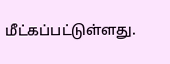மீட்கப்பட்டுள்ளது.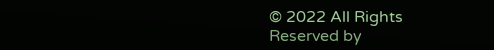© 2022 All Rights Reserved by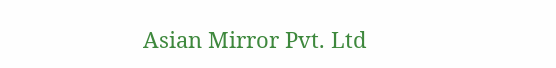Asian Mirror Pvt. Ltd